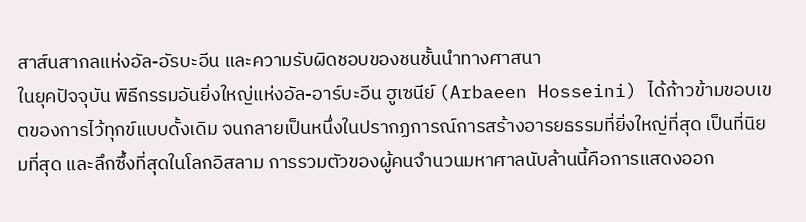สาส์นสากลแห่งอัล-อัรบะอีน และความรับผิดชอบของชนชั้นนำทางศาสนา
ในยุคปัจจุบัน พิธีกรรมอันยิ่งใหญ่แห่งอัล-อาร์บะอีน ฮูเซนีย์ (Arbaeen Hosseini) ได้ก้าวข้ามขอบเขตของการไว้ทุกข์แบบดั้งเดิม จนกลายเป็นหนึ่งในปรากฏการณ์การสร้างอารยธรรมที่ยิ่งใหญ่ที่สุด เป็นที่นิยมที่สุด และลึกซึ้งที่สุดในโลกอิสลาม การรวมตัวของผู้คนจำนวนมหาศาลนับล้านนี้คือการแสดงออก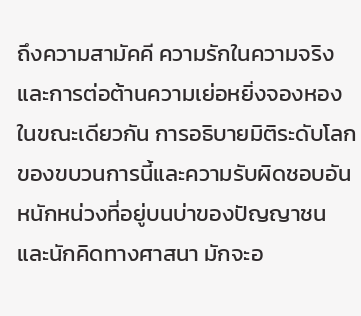ถึงความสามัคคี ความรักในความจริง และการต่อต้านความเย่อหยิ่งจองหอง ในขณะเดียวกัน การอธิบายมิติระดับโลกของขบวนการนี้และความรับผิดชอบอันหนักหน่วงที่อยู่บนบ่าของปัญญาชนและนักคิดทางศาสนา มักจะอ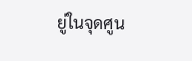ยู่ในจุดศูน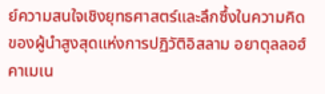ย์ความสนใจเชิงยุทธศาสตร์และลึกซึ้งในความคิดของผู้นำสูงสุดแห่งการปฏิวัติอิสลาม อยาตุลลอฮ์ คาเมเน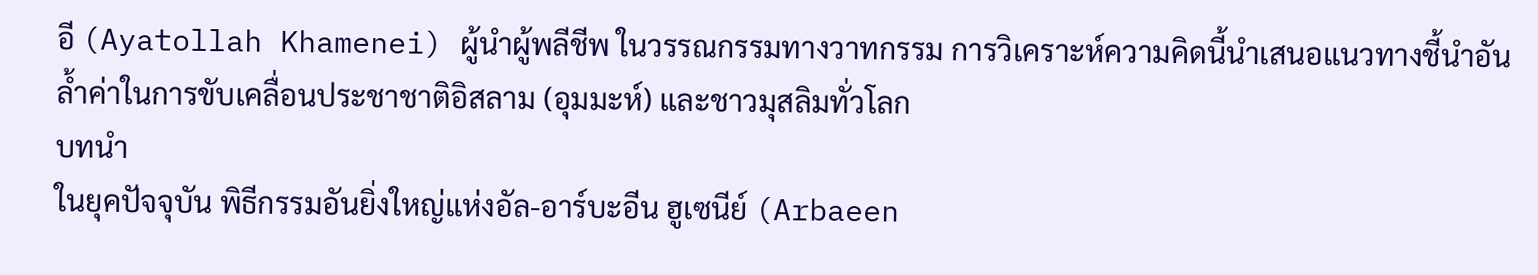อี (Ayatollah Khamenei) ผู้นำผู้พลีชีพ ในวรรณกรรมทางวาทกรรม การวิเคราะห์ความคิดนี้นำเสนอแนวทางชี้นำอันล้ำค่าในการขับเคลื่อนประชาชาติอิสลาม (อุมมะห์) และชาวมุสลิมทั่วโลก
บทนำ
ในยุคปัจจุบัน พิธีกรรมอันยิ่งใหญ่แห่งอัล-อาร์บะอีน ฮูเซนีย์ (Arbaeen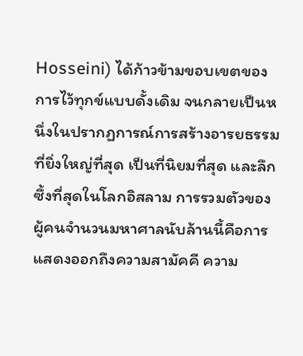Hosseini) ได้ก้าวข้ามขอบเขตของการไว้ทุกข์แบบดั้งเดิม จนกลายเป็นหนึ่งในปรากฏการณ์การสร้างอารยธรรมที่ยิ่งใหญ่ที่สุด เป็นที่นิยมที่สุด และลึกซึ้งที่สุดในโลกอิสลาม การรวมตัวของผู้คนจำนวนมหาศาลนับล้านนี้คือการแสดงออกถึงความสามัคคี ความ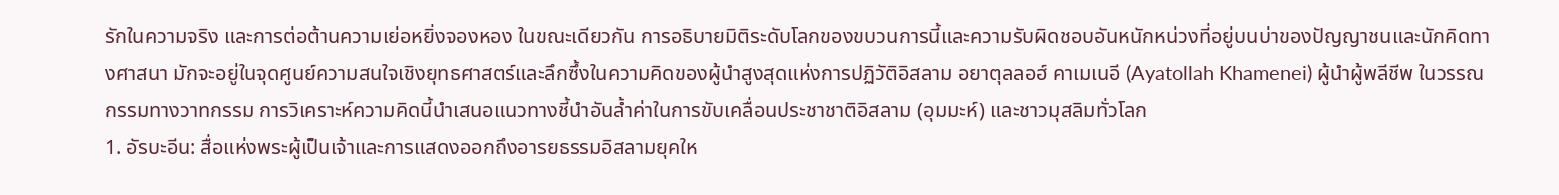รักในความจริง และการต่อต้านความเย่อหยิ่งจองหอง ในขณะเดียวกัน การอธิบายมิติระดับโลกของขบวนการนี้และความรับผิดชอบอันหนักหน่วงที่อยู่บนบ่าของปัญญาชนและนักคิดทางศาสนา มักจะอยู่ในจุดศูนย์ความสนใจเชิงยุทธศาสตร์และลึกซึ้งในความคิดของผู้นำสูงสุดแห่งการปฏิวัติอิสลาม อยาตุลลอฮ์ คาเมเนอี (Ayatollah Khamenei) ผู้นำผู้พลีชีพ ในวรรณกรรมทางวาทกรรม การวิเคราะห์ความคิดนี้นำเสนอแนวทางชี้นำอันล้ำค่าในการขับเคลื่อนประชาชาติอิสลาม (อุมมะห์) และชาวมุสลิมทั่วโลก
1. อัรบะอีน: สื่อแห่งพระผู้เป็นเจ้าและการแสดงออกถึงอารยธรรมอิสลามยุคให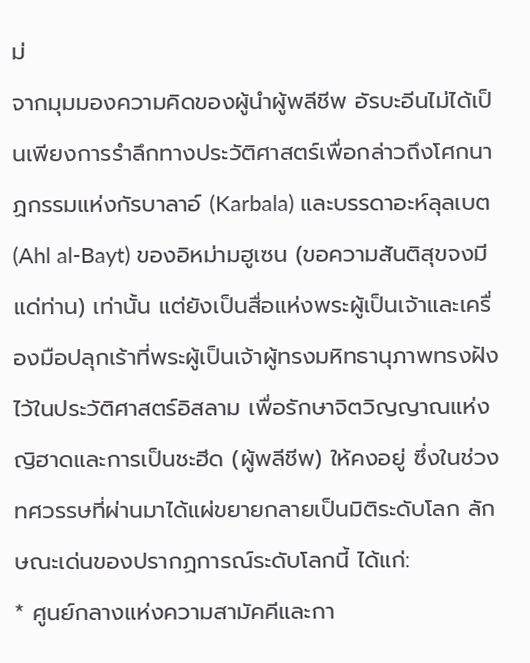ม่
จากมุมมองความคิดของผู้นำผู้พลีชีพ อัรบะอีนไม่ได้เป็นเพียงการรำลึกทางประวัติศาสตร์เพื่อกล่าวถึงโศกนาฏกรรมแห่งกัรบาลาอ์ (Karbala) และบรรดาอะห์ลุลเบต (Ahl al-Bayt) ของอิหม่ามฮูเซน (ขอความสันติสุขจงมีแด่ท่าน) เท่านั้น แต่ยังเป็นสื่อแห่งพระผู้เป็นเจ้าและเครื่องมือปลุกเร้าที่พระผู้เป็นเจ้าผู้ทรงมหิทธานุภาพทรงฝังไว้ในประวัติศาสตร์อิสลาม เพื่อรักษาจิตวิญญาณแห่งญิฮาดและการเป็นชะฮีด (ผู้พลีชีพ) ให้คงอยู่ ซึ่งในช่วงทศวรรษที่ผ่านมาได้แผ่ขยายกลายเป็นมิติระดับโลก ลักษณะเด่นของปรากฏการณ์ระดับโลกนี้ ได้แก่:
* ศูนย์กลางแห่งความสามัคคีและกา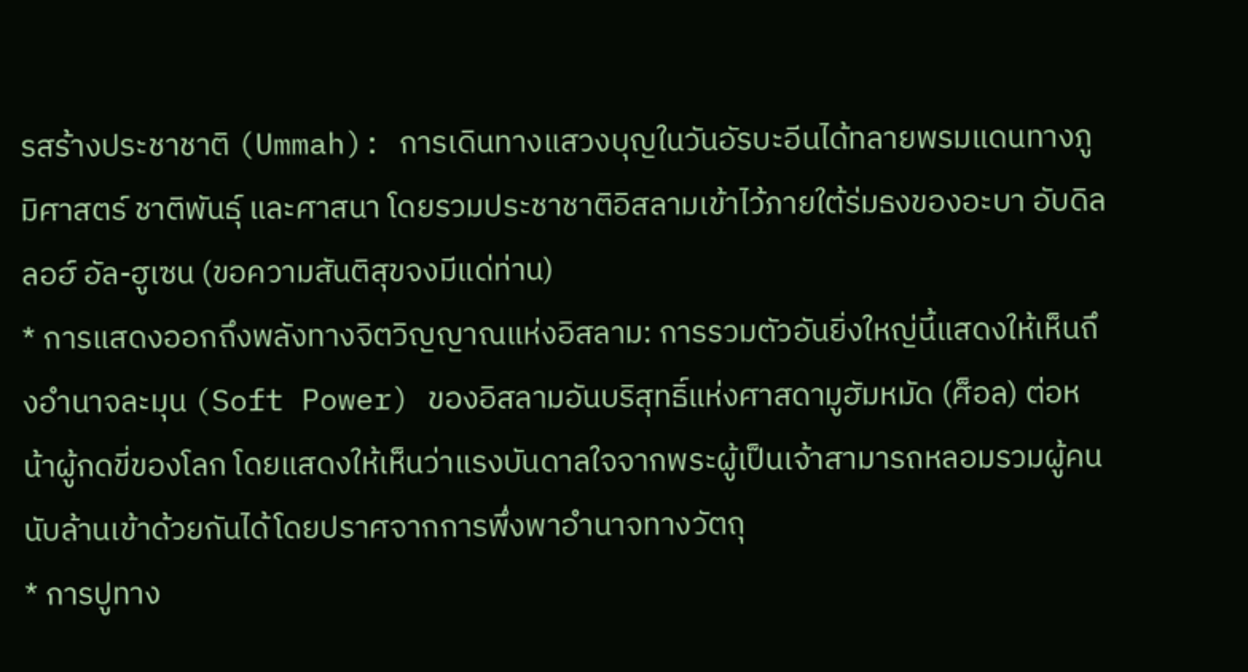รสร้างประชาชาติ (Ummah): การเดินทางแสวงบุญในวันอัรบะอีนได้ทลายพรมแดนทางภูมิศาสตร์ ชาติพันธุ์ และศาสนา โดยรวมประชาชาติอิสลามเข้าไว้ภายใต้ร่มธงของอะบา อับดิลลอฮ์ อัล-ฮูเซน (ขอความสันติสุขจงมีแด่ท่าน)
* การแสดงออกถึงพลังทางจิตวิญญาณแห่งอิสลาม: การรวมตัวอันยิ่งใหญ่นี้แสดงให้เห็นถึงอำนาจละมุน (Soft Power) ของอิสลามอันบริสุทธิ์แห่งศาสดามูฮัมหมัด (ศ็อล) ต่อหน้าผู้กดขี่ของโลก โดยแสดงให้เห็นว่าแรงบันดาลใจจากพระผู้เป็นเจ้าสามารถหลอมรวมผู้คนนับล้านเข้าด้วยกันได้โดยปราศจากการพึ่งพาอำนาจทางวัตถุ
* การปูทาง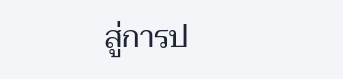สู่การป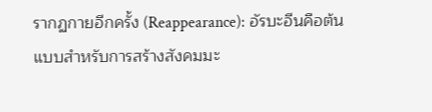รากฏกายอีกครั้ง (Reappearance): อัรบะอีนคือต้นแบบสำหรับการสร้างสังคมมะ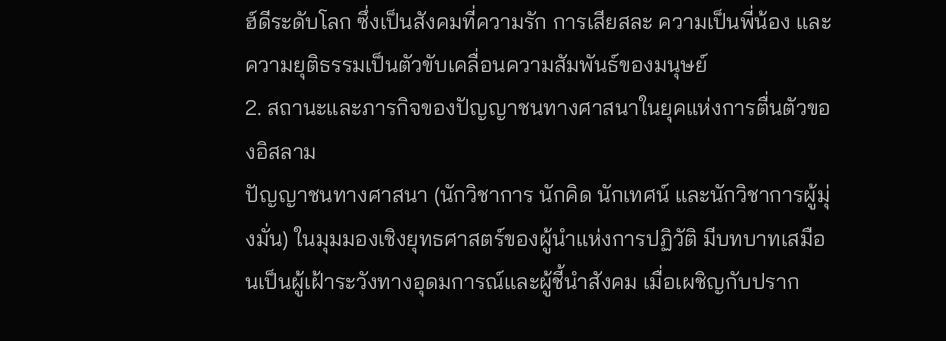ฮ์ดีระดับโลก ซึ่งเป็นสังคมที่ความรัก การเสียสละ ความเป็นพี่น้อง และความยุติธรรมเป็นตัวขับเคลื่อนความสัมพันธ์ของมนุษย์
2. สถานะและภารกิจของปัญญาชนทางศาสนาในยุคแห่งการตื่นตัวของอิสลาม
ปัญญาชนทางศาสนา (นักวิชาการ นักคิด นักเทศน์ และนักวิชาการผู้มุ่งมั่น) ในมุมมองเชิงยุทธศาสตร์ของผู้นำแห่งการปฏิวัติ มีบทบาทเสมือนเป็นผู้เฝ้าระวังทางอุดมการณ์และผู้ชี้นำสังคม เมื่อเผชิญกับปราก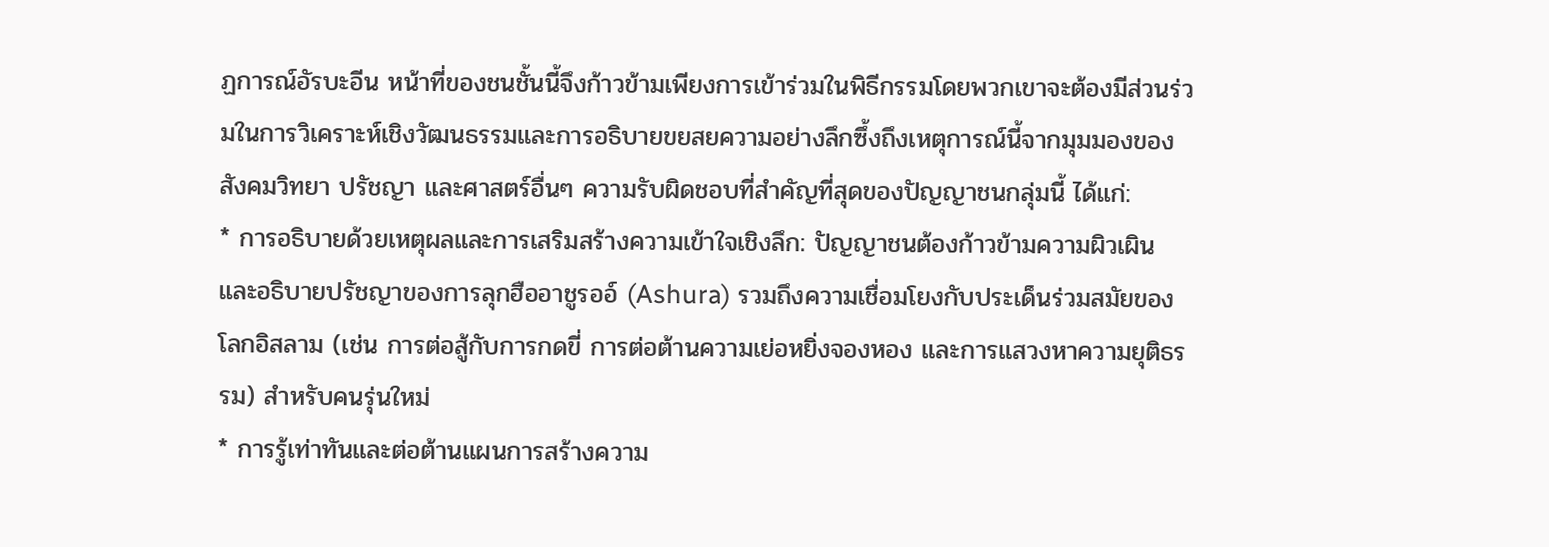ฏการณ์อัรบะอีน หน้าที่ของชนชั้นนี้จึงก้าวข้ามเพียงการเข้าร่วมในพิธีกรรมโดยพวกเขาจะต้องมีส่วนร่วมในการวิเคราะห์เชิงวัฒนธรรมและการอธิบายขยสยความอย่างลึกซึ้งถึงเหตุการณ์นี้จากมุมมองของสังคมวิทยา ปรัชญา และศาสตร์อื่นๆ ความรับผิดชอบที่สำคัญที่สุดของปัญญาชนกลุ่มนี้ ได้แก่:
* การอธิบายด้วยเหตุผลและการเสริมสร้างความเข้าใจเชิงลึก: ปัญญาชนต้องก้าวข้ามความผิวเผินและอธิบายปรัชญาของการลุกฮืออาชูรออ์ (Ashura) รวมถึงความเชื่อมโยงกับประเด็นร่วมสมัยของโลกอิสลาม (เช่น การต่อสู้กับการกดขี่ การต่อต้านความเย่อหยิ่งจองหอง และการแสวงหาความยุติธรรม) สำหรับคนรุ่นใหม่
* การรู้เท่าทันและต่อต้านแผนการสร้างความ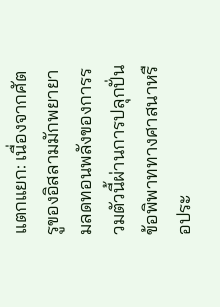แตกแยก: เนื่องจากศัตรูของอิสลามมักพยายามลดทอนพลังของการรวมตัวนี้ผ่านการปลุกปั่นข้อพิพาททางศาสนาหรือประ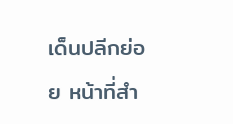เด็นปลีกย่อย หน้าที่สำ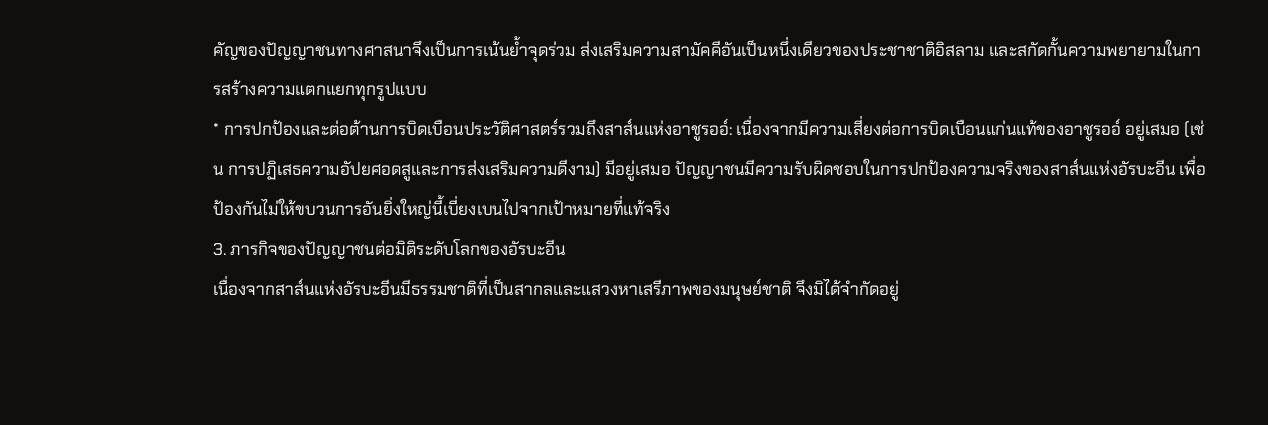คัญของปัญญาชนทางศาสนาจึงเป็นการเน้นย้ำจุดร่วม ส่งเสริมความสามัคคีอันเป็นหนึ่งเดียวของประชาชาติอิสลาม และสกัดกั้นความพยายามในการสร้างความแตกแยกทุกรูปแบบ
* การปกป้องและต่อต้านการบิดเบือนประวัติศาสตร์รวมถึงสาส์นแห่งอาชูรออ์: เนื่องจากมีความเสี่ยงต่อการบิดเบือนแก่นแท้ของอาชูรออ์ อยู่เสมอ (เช่น การปฏิเสธความอัปยศอดสูและการส่งเสริมความดีงาม) มีอยู่เสมอ ปัญญาชนมีความรับผิดชอบในการปกป้องความจริงของสาส์นแห่งอัรบะอีน เพื่อป้องกันไม่ให้ขบวนการอันยิ่งใหญ่นี้เบี่ยงเบนไปจากเป้าหมายที่แท้จริง
3. ภารกิจของปัญญาชนต่อมิติระดับโลกของอัรบะอีน
เนื่องจากสาส์นแห่งอัรบะอีนมีธรรมชาติที่เป็นสากลและแสวงหาเสรีภาพของมนุษย์ชาติ จึงมิได้จำกัดอยู่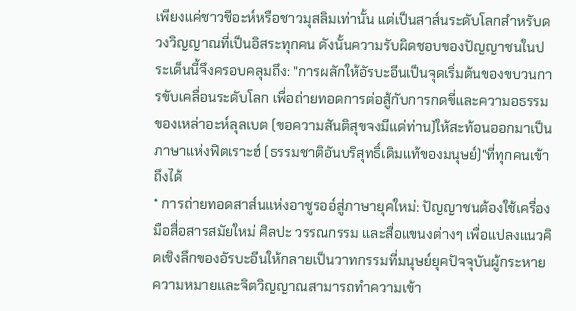เพียงแค่ชาวชีอะห์หรือชาวมุสลิมเท่านั้น แต่เป็นสาส์นระดับโลกสำหรับดวงวิญญาณที่เป็นอิสระทุกคน ดังนั้นความรับผิดชอบของปัญญาชนในประเด็นนี้จึงครอบคลุมถึง: "การผลักให้อัรบะอีนเป็นจุดเริ่มต้นของขบวนการขับเคลื่อนระดับโลก เพื่อถ่ายทอดการต่อสู้กับการกดขี่และความอธรรมของเหล่าอะห์ลุลเบต (ขอความสันติสุขจงมีแด่ท่าน)ให้สะท้อนออกมาเป็นภาษาแห่งฟิตเราะฮ์ (ธรรมชาติอันบริสุทธิ์เดิมแท้ของมนุษย์)"ที่ทุกคนเข้าถึงได้
* การถ่ายทอดสาส์นแห่งอาชูรออ์สู่ภาษายุคใหม่: ปัญญาชนต้องใช้เครื่องมือสื่อสารสมัยใหม่ ศิลปะ วรรณกรรม และสื่อแขนงต่างๆ เพื่อแปลงแนวคิดเชิงลึกของอัรบะอีนให้กลายเป็นวาทกรรมที่มนุษย์ยุคปัจจุบันผู้กระหายความหมายและจิตวิญญาณสามารถทำความเข้า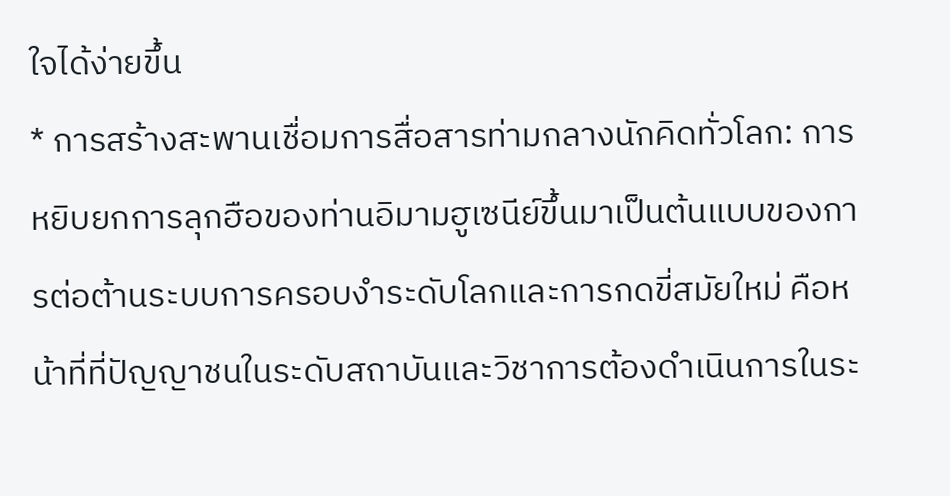ใจได้ง่ายขึ้น
* การสร้างสะพานเชื่อมการสื่อสารท่ามกลางนักคิดทั่วโลก: การหยิบยกการลุกฮือของท่านอิมามฮูเซนีย์ขึ้นมาเป็นต้นแบบของการต่อต้านระบบการครอบงำระดับโลกและการกดขี่สมัยใหม่ คือหน้าที่ที่ปัญญาชนในระดับสถาบันและวิชาการต้องดำเนินการในระ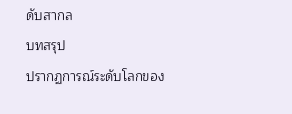ดับสากล
บทสรุป
ปรากฏการณ์ระดับโลกของ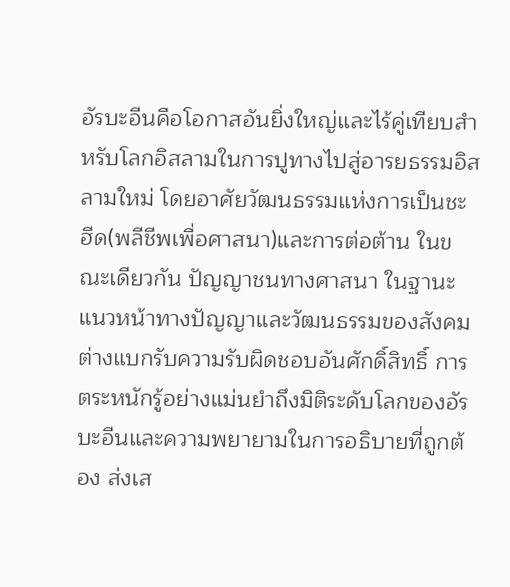อัรบะอีนคือโอกาสอันยิ่งใหญ่และไร้คู่เทียบสำหรับโลกอิสลามในการปูทางไปสู่อารยธรรมอิสลามใหม่ โดยอาศัยวัฒนธรรมแห่งการเป็นชะฮีด(พลีชีพเพื่อศาสนา)และการต่อต้าน ในขณะเดียวกัน ปัญญาชนทางศาสนา ในฐานะแนวหน้าทางปัญญาและวัฒนธรรมของสังคม ต่างแบกรับความรับผิดชอบอันศักดิ์สิทธิ์ การตระหนักรู้อย่างแม่นยำถึงมิติระดับโลกของอัรบะอีนและความพยายามในการอธิบายที่ถูกต้อง ส่งเส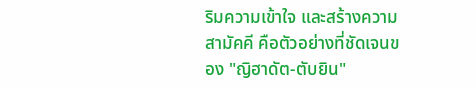ริมความเข้าใจ และสร้างความสามัคคี คือตัวอย่างที่ชัดเจนของ "ญิฮาดัต-ตับยิน"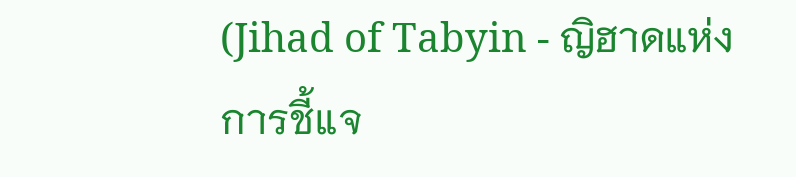(Jihad of Tabyin - ญิฮาดแห่งการชี้แจ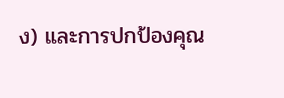ง) และการปกป้องคุณ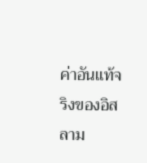ค่าอันแท้จริงของอิสลาม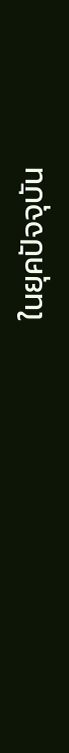ในยุคปัจจุบัน